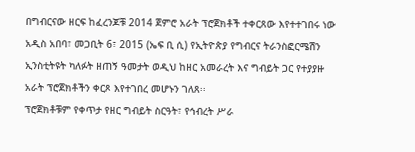በግብርናው ዘርፍ ከፈረንጆቹ 2014 ጀምሮ አራት ፕሮጀክቶች ተቀርጸው እየተተገበሩ ነው
አዲስ አበባ፣ መጋቢት 6፣ 2015 (ኤፍ ቢ ሲ) የኢትዮጵያ የግብርና ትራንስፎርሜሽን ኢንስቲትዩት ካለፉት ዘጠኝ ዓመታት ወዲህ ከዘር አመራረት እና ግብይት ጋር የተያያዙ አራት ፕሮጀክቶችን ቀርጾ እየተገበረ መሆኑን ገለጸ፡፡
ፕሮጀክቶቹም የቀጥታ የዘር ግብይት ስርዓት፣ የኅብረት ሥራ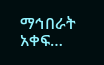ማኅበራት አቀፍ…